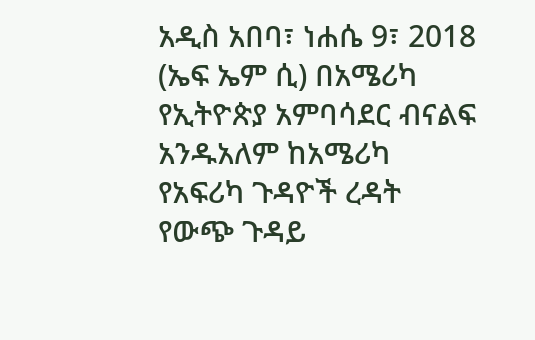አዲስ አበባ፣ ነሐሴ 9፣ 2018 (ኤፍ ኤም ሲ) በአሜሪካ የኢትዮጵያ አምባሳደር ብናልፍ አንዱአለም ከአሜሪካ የአፍሪካ ጉዳዮች ረዳት የውጭ ጉዳይ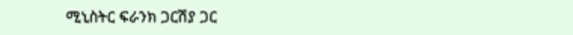ሚኒስትር ፍራንክ ጋርሽያ ጋር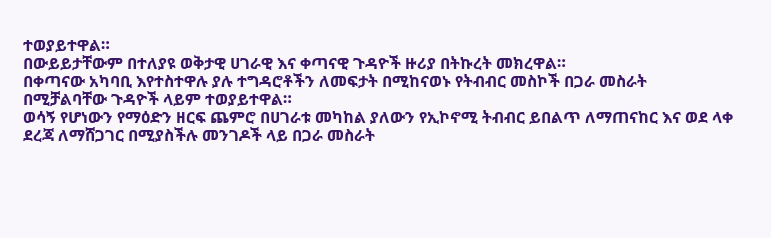ተወያይተዋል።
በውይይታቸውም በተለያዩ ወቅታዊ ሀገራዊ እና ቀጣናዊ ጉዳዮች ዙሪያ በትኩረት መክረዋል።
በቀጣናው አካባቢ እየተስተዋሉ ያሉ ተግዳሮቶችን ለመፍታት በሚከናወኑ የትብብር መስኮች በጋራ መስራት በሚቻልባቸው ጉዳዮች ላይም ተወያይተዋል።
ወሳኝ የሆነውን የማዕድን ዘርፍ ጨምሮ በሀገራቱ መካከል ያለውን የኢኮኖሚ ትብብር ይበልጥ ለማጠናከር እና ወደ ላቀ ደረጃ ለማሸጋገር በሚያስችሉ መንገዶች ላይ በጋራ መስራት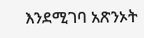እንደሚገባ አጽንኦት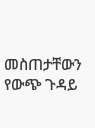መስጠታቸውን የውጭ ጉዳይ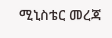ሚኒስቴር መረጃ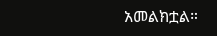አመልክቷል።